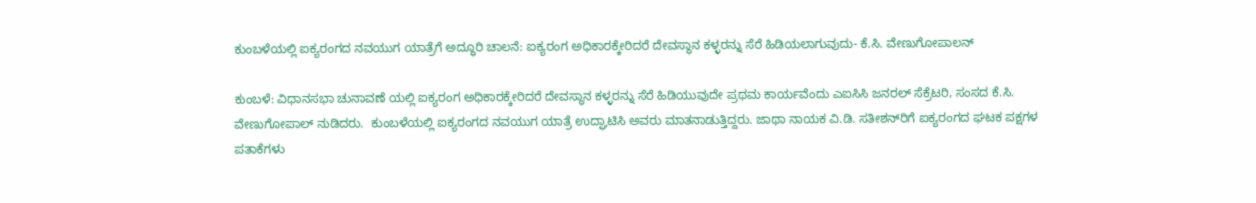ಕುಂಬಳೆಯಲ್ಲಿ ಐಕ್ಯರಂಗದ ನವಯುಗ ಯಾತ್ರೆಗೆ ಅದ್ಧೂರಿ ಚಾಲನೆ: ಐಕ್ಯರಂಗ ಅಧಿಕಾರಕ್ಕೇರಿದರೆ ದೇವಸ್ಥಾನ ಕಳ್ಳರನ್ನು ಸೆರೆ ಹಿಡಿಯಲಾಗುವುದು- ಕೆ.ಸಿ. ವೇಣುಗೋಪಾಲನ್

ಕುಂಬಳೆ: ವಿಧಾನಸಭಾ ಚುನಾವಣೆ ಯಲ್ಲಿ ಐಕ್ಯರಂಗ ಅಧಿಕಾರಕ್ಕೇರಿದರೆ ದೇವಸ್ಥಾನ ಕಳ್ಳರನ್ನು ಸೆರೆ ಹಿಡಿಯುವುದೇ ಪ್ರಥಮ ಕಾರ್ಯವೆಂದು ಎಐಸಿಸಿ ಜನರಲ್ ಸೆಕ್ರೆಟರಿ, ಸಂಸದ ಕೆ.ಸಿ. ವೇಣುಗೋಪಾಲ್ ನುಡಿದರು.  ಕುಂಬಳೆಯಲ್ಲಿ ಐಕ್ಯರಂಗದ ನವಯುಗ ಯಾತ್ರೆ ಉದ್ಘಾಟಿಸಿ ಅವರು ಮಾತನಾಡುತ್ತಿದ್ದರು. ಜಾಥಾ ನಾಯಕ ವಿ.ಡಿ. ಸತೀಶನ್‌ರಿಗೆ ಐಕ್ಯರಂಗದ ಘಟಕ ಪಕ್ಷಗಳ ಪತಾಕೆಗಳು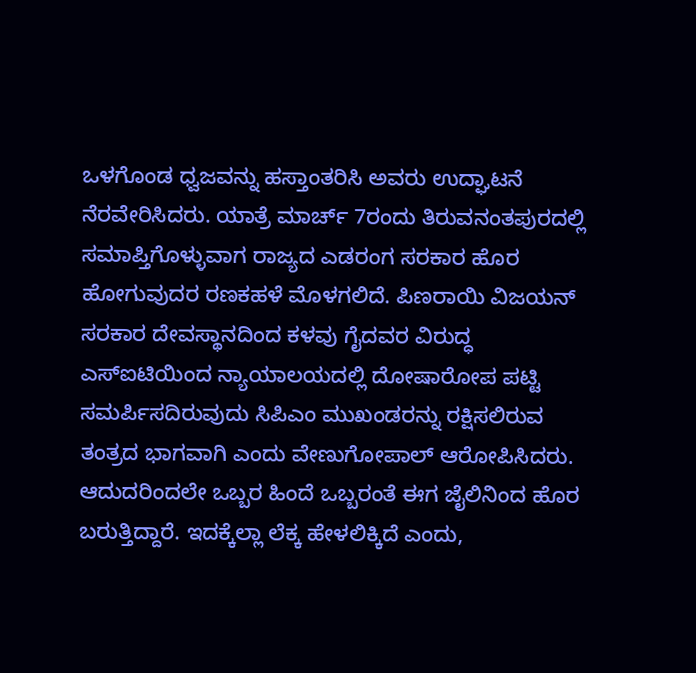ಒಳಗೊಂಡ ಧ್ವಜವನ್ನು ಹಸ್ತಾಂತರಿಸಿ ಅವರು ಉದ್ಘಾಟನೆ ನೆರವೇರಿಸಿದರು. ಯಾತ್ರೆ ಮಾರ್ಚ್ 7ರಂದು ತಿರುವನಂತಪುರದಲ್ಲಿ ಸಮಾಪ್ತಿಗೊಳ್ಳುವಾಗ ರಾಜ್ಯದ ಎಡರಂಗ ಸರಕಾರ ಹೊರ ಹೋಗುವುದರ ರಣಕಹಳೆ ಮೊಳಗಲಿದೆ. ಪಿಣರಾಯಿ ವಿಜಯನ್ ಸರಕಾರ ದೇವಸ್ಥಾನದಿಂದ ಕಳವು ಗೈದವರ ವಿರುದ್ಧ ಎಸ್‌ಐಟಿಯಿಂದ ನ್ಯಾಯಾಲಯದಲ್ಲಿ ದೋಷಾರೋಪ ಪಟ್ಟಿ ಸಮರ್ಪಿಸದಿರುವುದು ಸಿಪಿಎಂ ಮುಖಂಡರನ್ನು ರಕ್ಷಿಸಲಿರುವ ತಂತ್ರದ ಭಾಗವಾಗಿ ಎಂದು ವೇಣುಗೋಪಾಲ್ ಆರೋಪಿಸಿದರು. ಆದುದರಿಂದಲೇ ಒಬ್ಬರ ಹಿಂದೆ ಒಬ್ಬರಂತೆ ಈಗ ಜೈಲಿನಿಂದ ಹೊರ ಬರುತ್ತಿದ್ದಾರೆ. ಇದಕ್ಕೆಲ್ಲಾ ಲೆಕ್ಕ ಹೇಳಲಿಕ್ಕಿದೆ ಎಂದು,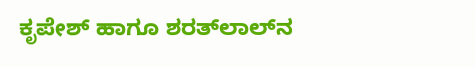ಕೃಪೇಶ್ ಹಾಗೂ ಶರತ್‌ಲಾಲ್‌ನ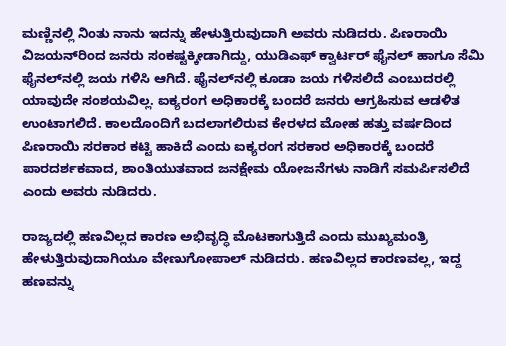ಮಣ್ಣಿನಲ್ಲಿ ನಿಂತು ನಾನು ಇದನ್ನು ಹೇಳುತ್ತಿರುವುದಾಗಿ ಅವರು ನುಡಿದರು. ಪಿಣರಾಯಿ ವಿಜಯನ್‌ರಿಂದ ಜನರು ಸಂಕಷ್ಟಕ್ಕೀಡಾಗಿದ್ದು, ಯುಡಿಎಫ್ ಕ್ವಾರ್ಟರ್ ಫೈನಲ್ ಹಾಗೂ ಸೆಮಿ ಫೈನಲ್‌ನಲ್ಲಿ ಜಯ ಗಳಿಸಿ ಆಗಿದೆ. ಫೈನಲ್‌ನಲ್ಲಿ ಕೂಡಾ ಜಯ ಗಳಿಸಲಿದೆ ಎಂಬುದರಲ್ಲಿ ಯಾವುದೇ ಸಂಶಯವಿಲ್ಲ. ಐಕ್ಯರಂಗ ಅಧಿಕಾರಕ್ಕೆ ಬಂದರೆ ಜನರು ಆಗ್ರಹಿಸುವ ಆಡಳಿತ ಉಂಟಾಗಲಿದೆ. ಕಾಲದೊಂದಿಗೆ ಬದಲಾಗಲಿರುವ ಕೇರಳದ ಮೋಹ ಹತ್ತು ವರ್ಷದಿಂದ ಪಿಣರಾಯಿ ಸರಕಾರ ಕಟ್ಟಿ ಹಾಕಿದೆ ಎಂದು ಐಕ್ಯರಂಗ ಸರಕಾರ ಅಧಿಕಾರಕ್ಕೆ ಬಂದರೆ ಪಾರದರ್ಶಕವಾದ, ಶಾಂತಿಯುತವಾದ ಜನಕ್ಷೇಮ ಯೋಜನೆಗಳು ನಾಡಿಗೆ ಸಮರ್ಪಿಸಲಿದೆ ಎಂದು ಅವರು ನುಡಿದರು.

ರಾಜ್ಯದಲ್ಲಿ ಹಣವಿಲ್ಲದ ಕಾರಣ ಅಭಿವೃದ್ಧಿ ಮೊಟಕಾಗುತ್ತಿದೆ ಎಂದು ಮುಖ್ಯಮಂತ್ರಿ ಹೇಳುತ್ತಿರುವುದಾಗಿಯೂ ವೇಣುಗೋಪಾಲ್ ನುಡಿದರು. ಹಣವಿಲ್ಲದ ಕಾರಣವಲ್ಲ, ಇದ್ದ ಹಣವನ್ನು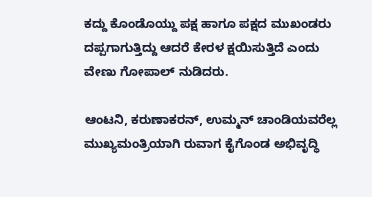ಕದ್ದು ಕೊಂಡೊಯ್ದು ಪಕ್ಷ ಹಾಗೂ ಪಕ್ಷದ ಮುಖಂಡರು ದಪ್ಪಗಾಗುತ್ತಿದ್ದು ಆದರೆ ಕೇರಳ ಕ್ಷಯಿಸುತ್ತಿದೆ ಎಂದು ವೇಣು ಗೋಪಾಲ್ ನುಡಿದರು.

ಆಂಟನಿ, ಕರುಣಾಕರನ್, ಉಮ್ಮನ್ ಚಾಂಡಿಯವರೆಲ್ಲ ಮುಖ್ಯಮಂತ್ರಿಯಾಗಿ ರುವಾಗ ಕೈಗೊಂಡ ಅಭಿವೃದ್ಧಿ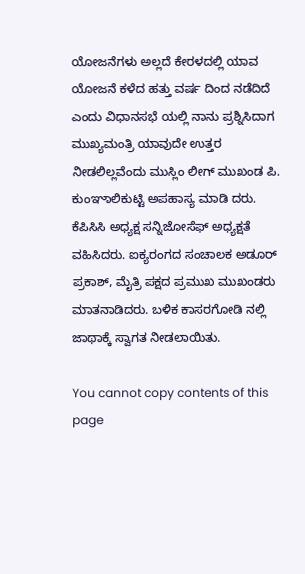ಯೋಜನೆಗಳು ಅಲ್ಲದೆ ಕೇರಳದಲ್ಲಿ ಯಾವ ಯೋಜನೆ ಕಳೆದ ಹತ್ತು ವರ್ಷ ದಿಂದ ನಡೆದಿದೆ ಎಂದು ವಿಧಾನಸಭೆ ಯಲ್ಲಿ ನಾನು ಪ್ರಶ್ನಿಸಿದಾಗ ಮುಖ್ಯಮಂತ್ರಿ ಯಾವುದೇ ಉತ್ತರ ನೀಡಲಿಲ್ಲವೆಂದು ಮುಸ್ಲಿಂ ಲೀಗ್ ಮುಖಂಡ ಪಿ. ಕುಂಞಾಲಿಕುಟ್ಟಿ ಅಪಹಾಸ್ಯ ಮಾಡಿ ದರು. ಕೆಪಿಸಿಸಿ ಅಧ್ಯಕ್ಷ ಸನ್ನಿಜೋಸೆಫ್ ಅಧ್ಯಕ್ಷತೆ ವಹಿಸಿದರು. ಐಕ್ಯರಂಗದ ಸಂಚಾಲಕ ಅಡೂರ್ ಪ್ರಕಾಶ್, ಮೈತ್ರಿ ಪಕ್ಷದ ಪ್ರಮುಖ ಮುಖಂಡರು ಮಾತನಾಡಿದರು. ಬಳಿಕ ಕಾಸರಗೋಡಿ ನಲ್ಲಿ ಜಾಥಾಕ್ಕೆ ಸ್ವಾಗತ ನೀಡಲಾಯಿತು.

You cannot copy contents of this page